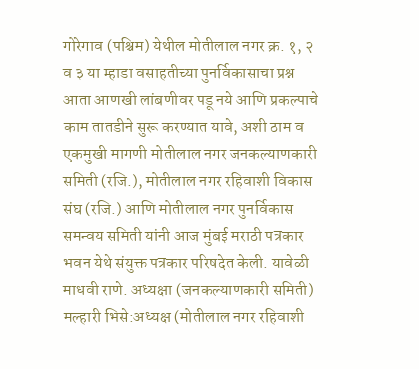गोरेगाव (पश्चिम) येथील मोतीलाल नगर क्र. १, २ व ३ या म्हाडा वसाहतीच्या पुनर्विकासाचा प्रश्न आता आणखी लांबणीवर पडू नये आणि प्रकल्पाचे काम तातडीने सुरू करण्यात यावे, अशी ठाम व एकमुखी मागणी मोतीलाल नगर जनकल्याणकारी समिती (रजि.), मोतीलाल नगर रहिवाशी विकास संघ (रजि.) आणि मोतीलाल नगर पुनर्विकास समन्वय समिती यांनी आज मुंबई मराठी पत्रकार भवन येथे संयुक्त पत्रकार परिषदेत केली. यावेळी माधवी राणे. अध्यक्षा (जनकल्याणकारी समिती) मल्हारी भिसे:अध्यक्ष (मोतीलाल नगर रहिवाशी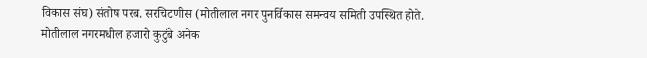विकास संघ) संतोष परब. सरचिटणीस (मोतीलाल नगर पुनर्विकास समन्वय समिती उपस्थित होते.
मोतीलाल नगरमधील हजारो कुटुंबे अनेक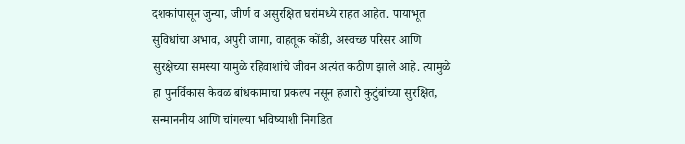दशकांपासून जुन्या, जीर्ण व असुरक्षित घरांमध्ये राहत आहेत. पायाभूत सुविधांचा अभाव, अपुरी जागा, वाहतूक कोंडी, अस्वच्छ परिसर आणि सुरक्षेच्या समस्या यामुळे रहिवाशांचे जीवन अत्यंत कठीण झाले आहे. त्यामुळे हा पुनर्विकास केवळ बांधकामाचा प्रकल्प नसून हजारो कुटुंबांच्या सुरक्षित, सन्माननीय आणि चांगल्या भविष्याशी निगडित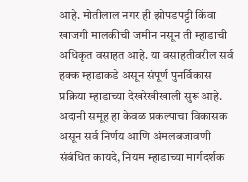आहे. मोतीलाल नगर ही झोपडपट्टी किंवा खाजगी मालकीची जमीन नसून ती म्हाडाची अधिकृत वसाहत आहे. या वसाहतीवरील सर्व हक्क म्हाडाकडे असून संपूर्ण पुनर्विकास प्रक्रिया म्हाडाच्या देखरेखीखाली सुरू आहे. अदानी समूह हा केवळ प्रकल्पाचा विकासक असून सर्व निर्णय आणि अंमलबजावणी संबंधित कायदे, नियम म्हाडाच्या मार्गदर्शक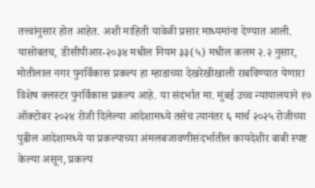तत्त्वांनुसार होत आहेत. अशी माहिती यावेळी प्रसार माध्यमांना देण्यात आली.
यासोबतच, डीसीपीआर-२०३४ मधील नियम ३३(५) मधील कलम २.२ नुसार, मोतीलाल नगर पुनर्विकास प्रकल्प हा म्हाडाच्या देखरेखीखाली राबविण्यात येणारा विशेष क्लस्टर पुनर्विकास प्रकल्प आहे. या संदर्भात मा. मुंबई उच्च न्यायालयाने १७ ऑक्टोबर २०२४ रोजी दिलेल्या आदेशामध्ये तसेच त्यानंतर ६ मार्च २०२५ रोजीच्या पुढील आदेशामध्ये या प्रकल्पाच्या अंमलबजावणीसंदर्भातील कायदेशीर बाबी स्पष्ट केल्या असून, प्रकल्प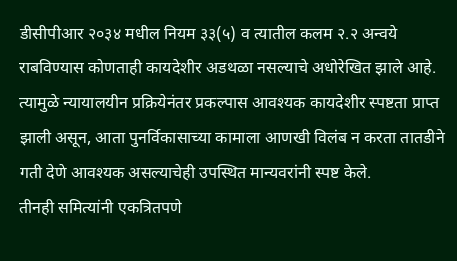डीसीपीआर २०३४ मधील नियम ३३(५) व त्यातील कलम २.२ अन्वये राबविण्यास कोणताही कायदेशीर अडथळा नसल्याचे अधोरेखित झाले आहे. त्यामुळे न्यायालयीन प्रक्रियेनंतर प्रकल्पास आवश्यक कायदेशीर स्पष्टता प्राप्त झाली असून, आता पुनर्विकासाच्या कामाला आणखी विलंब न करता तातडीने गती देणे आवश्यक असल्याचेही उपस्थित मान्यवरांनी स्पष्ट केले.
तीनही समित्यांनी एकत्रितपणे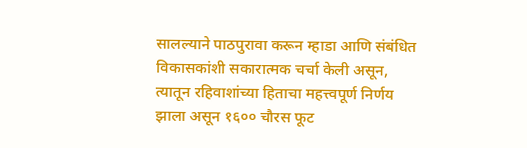सालल्याने पाठपुरावा करून म्हाडा आणि संबंधित विकासकांशी सकारात्मक चर्चा केली असून, त्यातून रहिवाशांच्या हिताचा महत्त्वपूर्ण निर्णय झाला असून १६०० चौरस फूट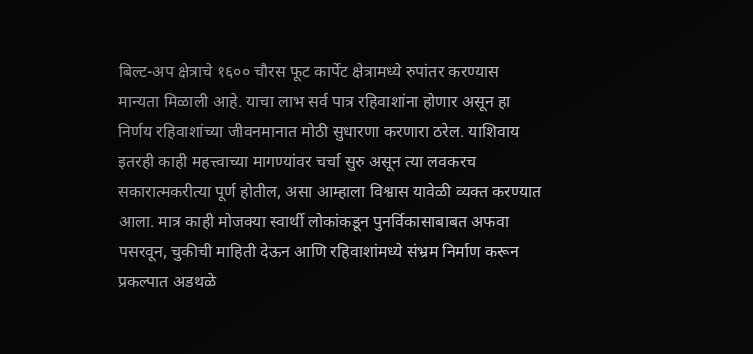बिल्ट-अप क्षेत्राचे १६०० चौरस फूट कार्पेट क्षेत्रामध्ये रुपांतर करण्यास मान्यता मिळाली आहे. याचा लाभ सर्व पात्र रहिवाशांना होणार असून हा निर्णय रहिवाशांच्या जीवनमानात मोठी सुधारणा करणारा ठरेल. याशिवाय इतरही काही महत्त्वाच्या मागण्यांवर चर्चा सुरु असून त्या लवकरच सकारात्मकरीत्या पूर्ण होतील, असा आम्हाला विश्वास यावेळी व्यक्त करण्यात आला. मात्र काही मोजक्या स्वार्थी लोकांकडून पुनर्विकासाबाबत अफवा पसरवून, चुकीची माहिती देऊन आणि रहिवाशांमध्ये संभ्रम निर्माण करून प्रकल्पात अडथळे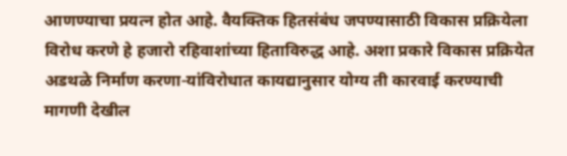आणण्याचा प्रयत्न होत आहे. वैयक्तिक हितसंबंध जपण्यासाठी विकास प्रक्रियेला विरोध करणे हे हजारो रहिवाशांच्या हिताविरुद्ध आहे. अशा प्रकारे विकास प्रक्रियेत अडथळे निर्माण करणा-यांविरोधात कायद्यानुसार योग्य ती कारवाई करण्याची मागणी देखील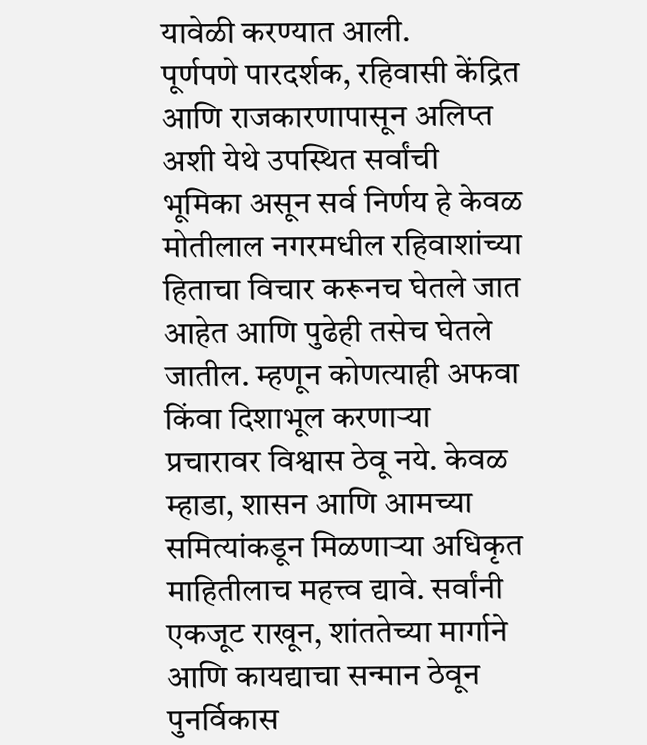यावेळी करण्यात आली.
पूर्णपणे पारदर्शक, रहिवासी केंद्रित आणि राजकारणापासून अलिप्त अशी येथे उपस्थित सर्वांची भूमिका असून सर्व निर्णय हे केवळ मोतीलाल नगरमधील रहिवाशांच्या हिताचा विचार करूनच घेतले जात आहेत आणि पुढेही तसेच घेतले जातील. म्हणून कोणत्याही अफवा किंवा दिशाभूल करणाऱ्या प्रचारावर विश्वास ठेवू नये. केवळ म्हाडा, शासन आणि आमच्या समित्यांकडून मिळणाऱ्या अधिकृत माहितीलाच महत्त्व द्यावे. सर्वांनी एकजूट राखून, शांततेच्या मार्गाने आणि कायद्याचा सन्मान ठेवून पुनर्विकास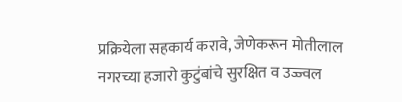प्रक्रियेला सहकार्य करावे, जेणेकरून मोतीलाल नगरच्या हजारो कुटुंबांचे सुरक्षित व उज्ज्वल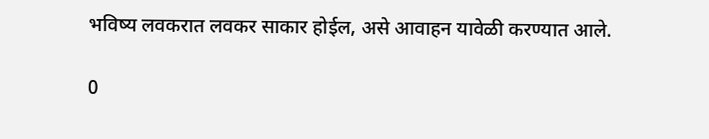भविष्य लवकरात लवकर साकार होईल, असे आवाहन यावेळी करण्यात आले.

0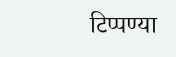टिप्पण्या